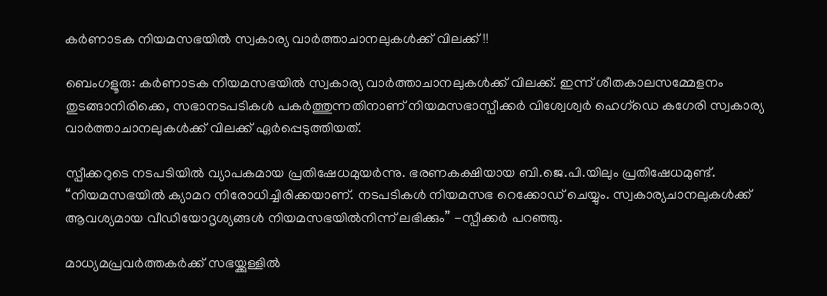കർണാടക നിയമസഭയിൽ സ്വകാര്യ വാർത്താചാനലുകൾക്ക് വിലക്ക്!!

ബെംഗളൂരു: കർണാടക നിയമസഭയിൽ സ്വകാര്യ വാർത്താചാനലുകൾക്ക് വിലക്ക്. ഇന്ന് ശീതകാലസമ്മേളനം  തുടങ്ങാനിരിക്കെ, സഭാനടപടികൾ പകർത്തുന്നതിനാണ് നിയമസഭാസ്പീക്കർ വിശ്വേശ്വർ ഹെഗ്‌ഡെ കഗേരി സ്വകാര്യ വാർത്താചാനലുകൾക്ക് വിലക്ക് ഏർപ്പെടുത്തിയത്.

സ്പീക്കറുടെ നടപടിയിൽ വ്യാപകമായ പ്രതിഷേധമുയർന്നു. ഭരണകക്ഷിയായ ബി.ജെ.പി.യിലും പ്രതിഷേധമുണ്ട്. “നിയമസഭയിൽ ക്യാമറ നിരോധിച്ചിരിക്കയാണ്. നടപടികൾ നിയമസഭ റെക്കോഡ് ചെയ്യും. സ്വകാര്യചാനലുകൾക്ക് ആവശ്യമായ വീഡിയോദൃശ്യങ്ങൾ നിയമസഭയിൽനിന്ന്‌ ലഭിക്കും” -സ്പീക്കർ പറഞ്ഞു.

മാധ്യമപ്രവർത്തകർക്ക് സഭയ്ക്കുള്ളിൽ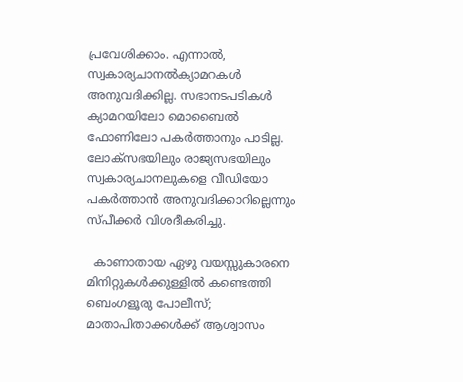പ്രവേശിക്കാം. എന്നാൽ, സ്വകാര്യചാനൽക്യാമറകൾ അനുവദിക്കില്ല. സഭാനടപടികൾ ക്യാമറയിലോ മൊബൈൽ ഫോണിലോ പകർത്താനും പാടില്ല. ലോക്‌സഭയിലും രാജ്യസഭയിലും സ്വകാര്യചാനലുകളെ വീഡിയോ പകർത്താൻ അനുവദിക്കാറില്ലെന്നും സ്പീക്കർ വിശദീകരിച്ചു.

  കാണാതായ ഏഴു വയസ്സുകാരനെ മിനിറ്റുകൾക്കുള്ളിൽ കണ്ടെത്തി ബെംഗളൂരു പോലീസ്; മാതാപിതാക്കൾക്ക് ആശ്വാസം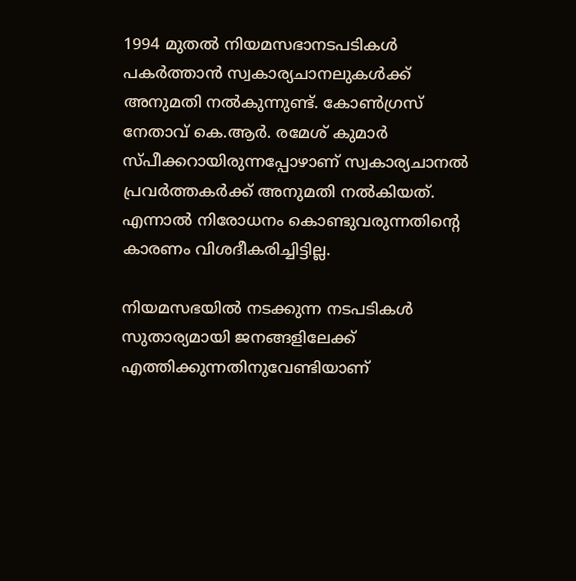1994 മുതൽ നിയമസഭാനടപടികൾ പകർത്താൻ സ്വകാര്യചാനലുകൾക്ക് അനുമതി നൽകുന്നുണ്ട്. കോൺഗ്രസ് നേതാവ് കെ.ആർ. രമേശ് കുമാർ സ്പീക്കറായിരുന്നപ്പോഴാണ് സ്വകാര്യചാനൽ പ്രവർത്തകർക്ക് അനുമതി നൽകിയത്. എന്നാൽ നിരോധനം കൊണ്ടുവരുന്നതിന്റെ കാരണം വിശദീകരിച്ചിട്ടില്ല.

നിയമസഭയിൽ നടക്കുന്ന നടപടികൾ സുതാര്യമായി ജനങ്ങളിലേക്ക് എത്തിക്കുന്നതിനുവേണ്ടിയാണ്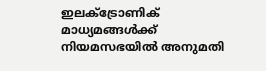ഇലക്ട്രോണിക് മാധ്യമങ്ങൾക്ക് നിയമസഭയിൽ അനുമതി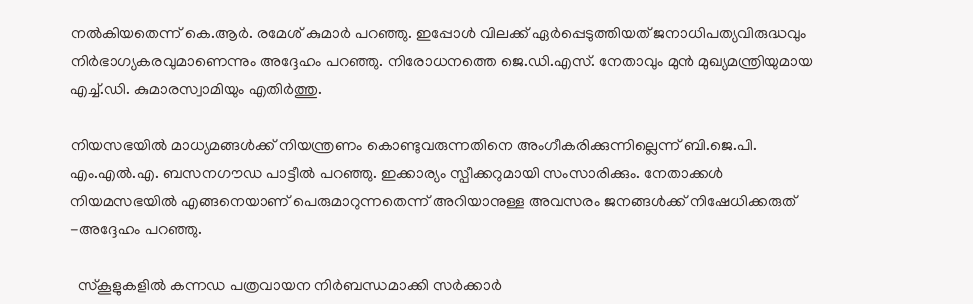നൽകിയതെന്ന് കെ.ആർ. രമേശ് കുമാർ പറഞ്ഞു. ഇപ്പോൾ വിലക്ക് ഏർപ്പെടുത്തിയത് ജനാധിപത്യവിരുദ്ധവും നിർഭാഗ്യകരവുമാണെന്നും അദ്ദേഹം പറഞ്ഞു. നിരോധനത്തെ ജെ.ഡി.എസ്. നേതാവും മുൻ മുഖ്യമന്ത്രിയുമായ എച്ച്.ഡി. കുമാരസ്വാമിയും എതിർത്തു.

നിയസഭയിൽ മാധ്യമങ്ങൾക്ക് നിയന്ത്രണം കൊണ്ടുവരുന്നതിനെ അംഗീകരിക്കുന്നില്ലെന്ന് ബി.ജെ.പി. എം.എൽ.എ. ബസനഗൗഡ പാട്ടീൽ പറഞ്ഞു. ഇക്കാര്യം സ്പീക്കറുമായി സംസാരിക്കും. നേതാക്കൾ നിയമസഭയിൽ എങ്ങനെയാണ് പെരുമാറുന്നതെന്ന് അറിയാനുള്ള അവസരം ജനങ്ങൾക്ക് നിഷേധിക്കരുത് -അദ്ദേഹം പറഞ്ഞു.

  സ്കൂളുകളിൽ കന്നഡ പത്രവായന നിർബന്ധമാക്കി സർക്കാർ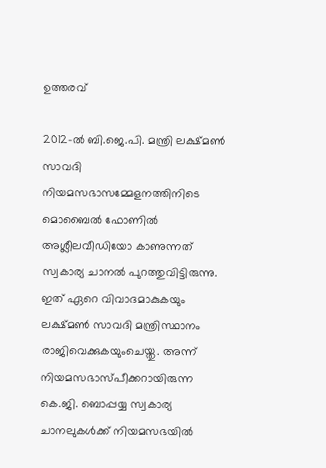ഉത്തരവ്

2012-ൽ ബി.ജെ.പി. മന്ത്രി ലക്ഷ്മൺ സാവദി നിയമസഭാസമ്മേളനത്തിനിടെ മൊബൈൽ ഫോണിൽ അശ്ലീലവീഡിയോ കാണുന്നത് സ്വകാര്യ ചാനൽ പുറത്തുവിട്ടിരുന്നു. ഇത് ഏറെ വിവാദമാകുകയും ലക്ഷ്മൺ സാവദി മന്ത്രിസ്ഥാനം രാജിവെക്കുകയുംചെയ്തു. അന്ന് നിയമസഭാസ്പീക്കറായിരുന്ന കെ.ജി. ബൊപ്പയ്യ സ്വകാര്യ ചാനലുകൾക്ക് നിയമസഭയിൽ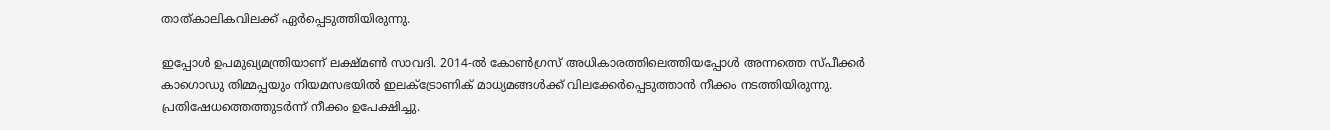താത്‌കാലികവിലക്ക് ഏർപ്പെടുത്തിയിരുന്നു.

ഇപ്പോൾ ഉപമുഖ്യമന്ത്രിയാണ് ലക്ഷ്മൺ സാവദി. 2014-ൽ കോൺഗ്രസ് അധികാരത്തിലെത്തിയപ്പോൾ അന്നത്തെ സ്പീക്കർ കാഗൊഡു തിമ്മപ്പയും നിയമസഭയിൽ ഇലക്ട്രോണിക് മാധ്യമങ്ങൾക്ക് വിലക്കേർപ്പെടുത്താൻ നീക്കം നടത്തിയിരുന്നു. പ്രതിഷേധത്തെത്തുടർന്ന്‌ നീക്കം ഉപേക്ഷിച്ചു.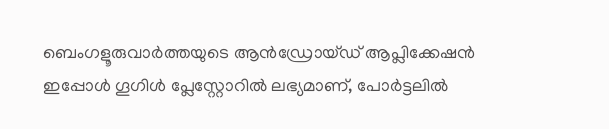ബെംഗളൂരുവാർത്തയുടെ ആൻഡ്രോയ്ഡ് ആപ്ലിക്കേഷൻ ഇപ്പോൾ ഗൂഗിൾ പ്ലേസ്റ്റോറിൽ ലഭ്യമാണ്, പോർട്ടലിൽ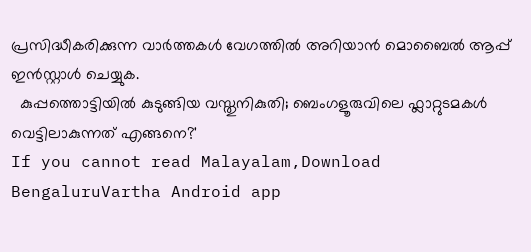പ്രസിദ്ധീകരിക്കുന്ന വാർത്തകൾ വേഗത്തിൽ അറിയാൻ മൊബൈൽ ആപ്പ് ഇൻസ്റ്റാൾ ചെയ്യുക.
  കുപ്പത്തൊട്ടിയിൽ കുടുങ്ങിയ വസ്തുനികുതി; ബെംഗളൂരുവിലെ ഫ്ലാറ്റുടമകൾ വെട്ടിലാകുന്നത് എങ്ങനെ?'
If you cannot read Malayalam,Download BengaluruVartha Android app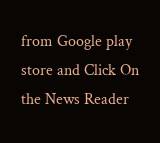from Google play store and Click On the News Reader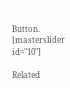Button. [masterslider id="10"]

Related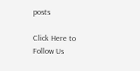posts

Click Here to Follow Us